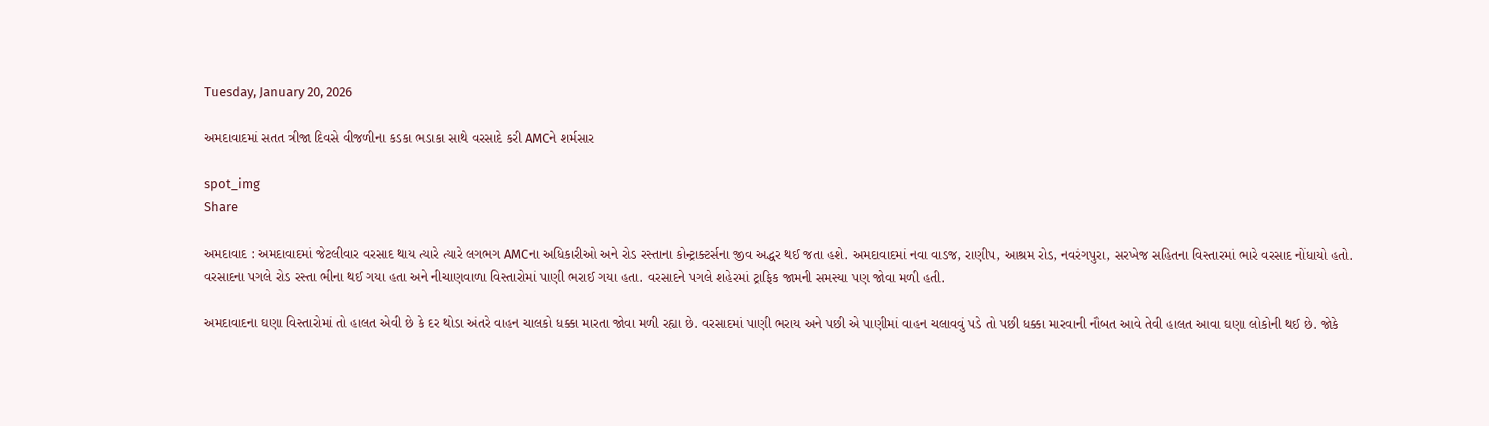Tuesday, January 20, 2026

અમદાવાદમાં સતત ત્રીજા દિવસે વીજળીના કડકા ભડાકા સાથે વરસાદે કરી AMCને શર્મસાર

spot_img
Share

અમદાવાદ : અમદાવાદમાં જેટલીવાર વરસાદ થાય ત્યારે ત્યારે લગભગ AMCના અધિકારીઓ અને રોડ રસ્તાના કોન્ટ્રાક્ટર્સના જીવ અદ્ધર થઈ જતા હશે. અમદાવાદમાં નવા વાડજ, રાણીપ, આશ્રમ રોડ, નવરંગપુરા, સરખેજ સહિતના વિસ્તારમાં ભારે વરસાદ નોંધાયો હતો. વરસાદના પગલે રોડ રસ્તા ભીના થઈ ગયા હતા અને નીચાણવાળા વિસ્તારોમાં પાણી ભરાઈ ગયા હતા. વરસાદને પગલે શહેરમાં ટ્રાફિક જામની સમસ્યા પણ જોવા મળી હતી.

અમદાવાદના ઘણા વિસ્તારોમાં તો હાલત એવી છે કે દર થોડા અંતરે વાહન ચાલકો ધક્કા મારતા જોવા મળી રહ્યા છે. વરસાદમાં પાણી ભરાય અને પછી એ પાણીમાં વાહન ચલાવવું પડે તો પછી ધક્કા મારવાની નૌબત આવે તેવી હાલત આવા ઘણા લોકોની થઈ છે. જોકે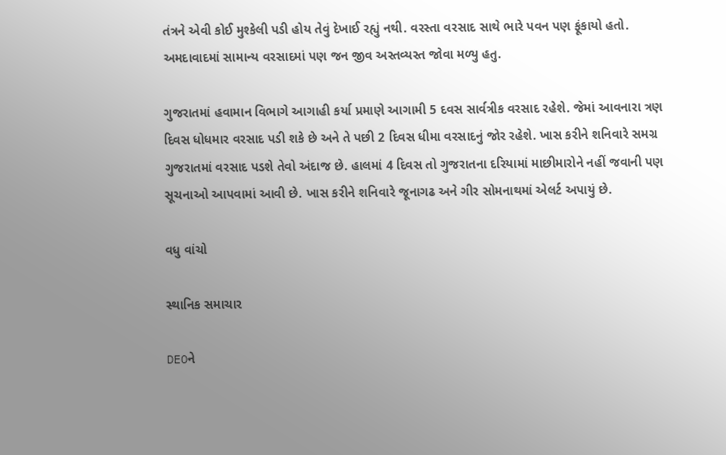તંત્રને એવી કોઈ મુશ્કેલી પડી હોય તેવું દેખાઈ રહ્યું નથી. વરસ્તા વરસાદ સાથે ભારે પવન પણ ફૂંકાયો હતો. અમદાવાદમાં સામાન્ય વરસાદમાં પણ જન જીવ અસ્તવ્યસ્ત જોવા મળ્યુ હતુ.

ગુજરાતમાં હવામાન વિભાગે આગાહી કર્યા પ્રમાણે આગામી 5 દવસ સાર્વત્રીક વરસાદ રહેશે. જેમાં આવનારા ત્રણ દિવસ ધોધમાર વરસાદ પડી શકે છે અને તે પછી 2 દિવસ ધીમા વરસાદનું જોર રહેશે. ખાસ કરીને શનિવારે સમગ્ર ગુજરાતમાં વરસાદ પડશે તેવો અંદાજ છે. હાલમાં 4 દિવસ તો ગુજરાતના દરિયામાં માછીમારોને નહીં જવાની પણ સૂચનાઓ આપવામાં આવી છે. ખાસ કરીને શનિવારે જૂનાગઢ અને ગીર સોમનાથમાં એલર્ટ અપાયું છે.

વધુ વાંચો

સ્થાનિક સમાચાર

DEOને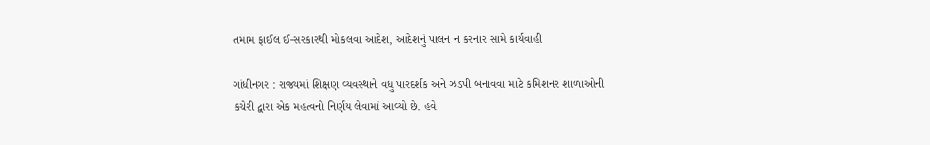તમામ ફાઈલ ઈ-સરકારથી મોકલવા આદેશ, આદેશનું પાલન ન કરનાર સામે કાર્યવાહી

ગાંધીનગર : રાજ્યમાં શિક્ષણ વ્યવસ્થાને વધુ પારદર્શક અને ઝડપી બનાવવા માટે કમિશનર શાળાઓની કચેરી દ્વારા એક મહત્વનો નિર્ણય લેવામાં આવ્યો છે. હવે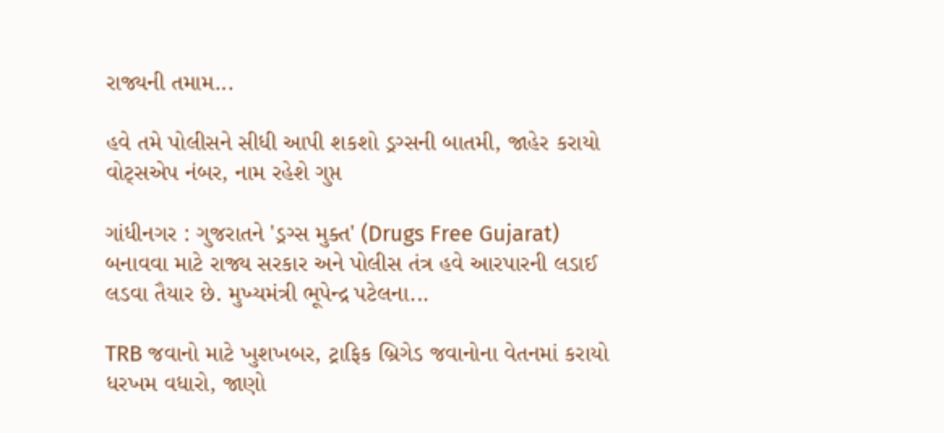રાજ્યની તમામ...

હવે તમે પોલીસને સીધી આપી શકશો ડ્રગ્સની બાતમી, જાહેર કરાયો વોટ્સએપ નંબર, નામ રહેશે ગુપ્ત

ગાંધીનગર : ગુજરાતને 'ડ્રગ્સ મુક્ત' (Drugs Free Gujarat) બનાવવા માટે રાજ્ય સરકાર અને પોલીસ તંત્ર હવે આરપારની લડાઈ લડવા તૈયાર છે. મુખ્યમંત્રી ભૂપેન્દ્ર પટેલના...

TRB જવાનો માટે ખુશખબર, ટ્રાફિક બ્રિગેડ જવાનોના વેતનમાં કરાયો ધરખમ વધારો, જાણો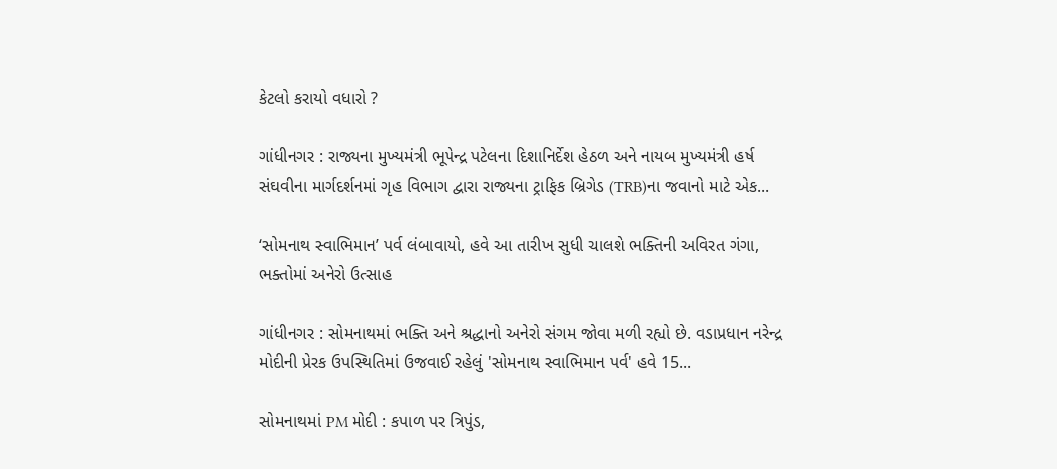કેટલો કરાયો વધારો ?

ગાંધીનગર : રાજ્યના મુખ્યમંત્રી ભૂપેન્દ્ર પટેલના દિશાનિર્દેશ હેઠળ અને નાયબ મુખ્યમંત્રી હર્ષ સંઘવીના માર્ગદર્શનમાં ગૃહ વિભાગ દ્વારા રાજ્યના ટ્રાફિક બ્રિગેડ (TRB)ના જવાનો માટે એક...

‘સોમનાથ સ્વાભિમાન’ પર્વ લંબાવાયો, હવે આ તારીખ સુધી ચાલશે ભક્તિની અવિરત ગંગા, ભક્તોમાં અનેરો ઉત્સાહ

ગાંધીનગર : સોમનાથમાં ભક્તિ અને શ્રદ્ધાનો અનેરો સંગમ જોવા મળી રહ્યો છે. વડાપ્રધાન નરેન્દ્ર મોદીની પ્રેરક ઉપસ્થિતિમાં ઉજવાઈ રહેલું 'સોમનાથ સ્વાભિમાન પર્વ' હવે 15...

સોમનાથમાં PM મોદી : કપાળ પર ત્રિપુંડ,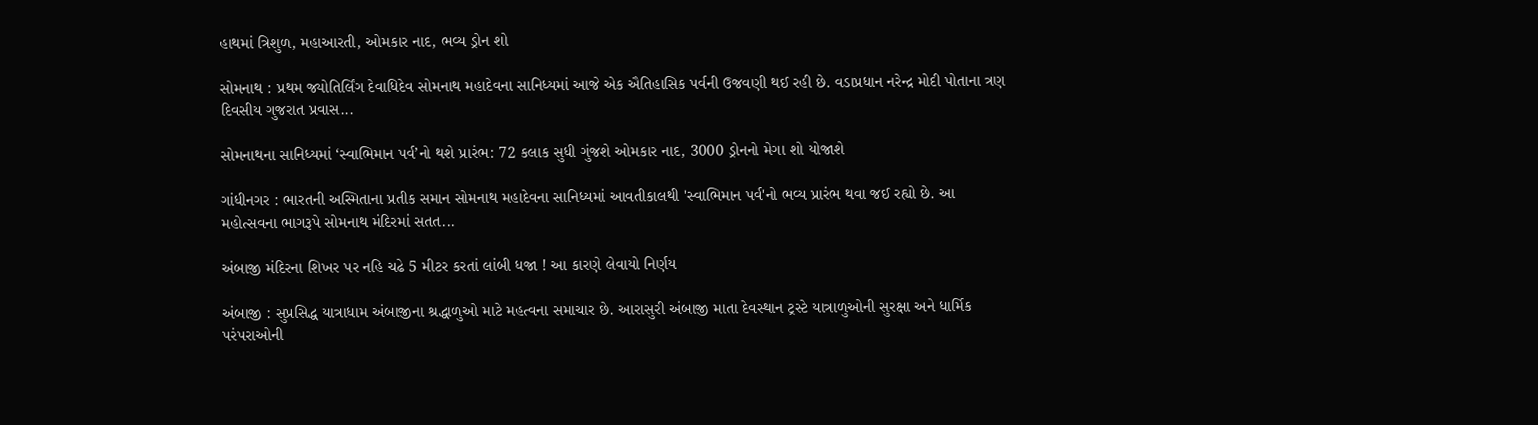હાથમાં ત્રિશુળ, મહાઆરતી, ઓમકાર નાદ, ભવ્ય ડ્રોન શો

સોમનાથ : પ્રથમ જ્યોતિર્લિંગ દેવાધિદેવ સોમનાથ મહાદેવના સાનિધ્યમાં આજે એક ઐતિહાસિક પર્વની ઉજવણી થઈ રહી છે. વડાપ્રધાન નરેન્દ્ર મોદી પોતાના ત્રણ દિવસીય ગુજરાત પ્રવાસ...

સોમનાથના સાનિધ્યમાં ‘સ્વાભિમાન પર્વ’નો થશે પ્રારંભ: 72 કલાક સુધી ગુંજશે ઓમકાર નાદ, 3000 ડ્રોનનો મેગા શો યોજાશે

ગાંધીનગર : ભારતની અસ્મિતાના પ્રતીક સમાન સોમનાથ મહાદેવના સાનિધ્યમાં આવતીકાલથી 'સ્વાભિમાન પર્વ'નો ભવ્ય પ્રારંભ થવા જઈ રહ્યો છે. આ મહોત્સવના ભાગરૂપે સોમનાથ મંદિરમાં સતત...

અંબાજી મંદિરના શિખર પર નહિ ચઢે 5 મીટર કરતાં લાંબી ધજા ! આ કારણે લેવાયો નિર્ણય

અંબાજી : સુપ્રસિદ્ધ યાત્રાધામ અંબાજીના શ્રદ્ધાળુઓ માટે મહત્વના સમાચાર છે. આરાસુરી અંબાજી માતા દેવસ્થાન ટ્રસ્ટે યાત્રાળુઓની સુરક્ષા અને ધાર્મિક પરંપરાઓની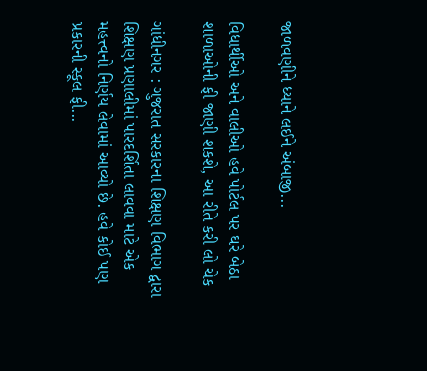જાળવણીને ધ્યાને લઈને અંબાજી...

વિધાર્થીઓ અને વાલીઓ હવે પોર્ટલ પર ઘરે બેઠા શાળાઓની ફી જાણી શકશે, આ રીતે કરી લો ચેક

ગાંધીનગર : ગુજરાત સરકારના શિક્ષણ વિભાગ દ્વારા શિક્ષણ પ્રણાલીમાં પારદર્શિતા લાવવા માટે એક મહત્ત્વનો નિર્ણય લેવામાં આવ્યો છે. હવે કોઈ પણ પ્રકારની સ્કૂલ ફી...